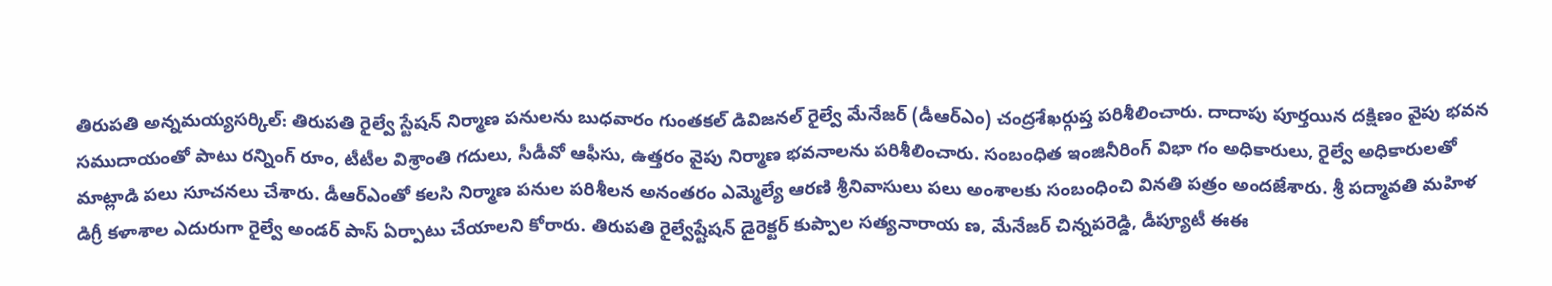తిరుపతి అన్నమయ్యసర్కిల్: తిరుపతి రైల్వే స్టేషన్ నిర్మాణ పనులను బుధవారం గుంతకల్ డివిజనల్ రైల్వే మేనేజర్ (డీఆర్ఎం) చంద్రశేఖర్గుప్త పరిశీలించారు. దాదాపు పూర్తయిన దక్షిణం వైపు భవన సముదాయంతో పాటు రన్నింగ్ రూం, టీటీల విశ్రాంతి గదులు, సీడీవో ఆఫీసు, ఉత్తరం వైపు నిర్మాణ భవనాలను పరిశీలించారు. సంబంధిత ఇంజినీరింగ్ విభా గం అధికారులు, రైల్వే అధికారులతో మాట్లాడి పలు సూచనలు చేశారు. డీఆర్ఎంతో కలసి నిర్మాణ పనుల పరిశీలన అనంతరం ఎమ్మెల్యే ఆరణి శ్రీనివాసులు పలు అంశాలకు సంబంధించి వినతి పత్రం అందజేశారు. శ్రీ పద్మావతి మహిళ డిగ్రీ కళాశాల ఎదురుగా రైల్వే అండర్ పాస్ ఏర్పాటు చేయాలని కోరారు. తిరుపతి రైల్వేష్టేషన్ డైరెక్టర్ కుప్పాల సత్యనారాయ ణ, మేనేజర్ చిన్నపరెడ్డి, డీప్యూటీ ఈఈ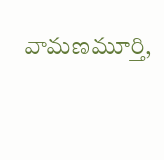వామణమూర్తి,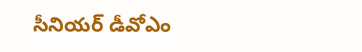సీనియర్ డీవోఎం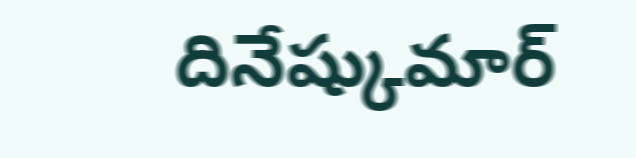దినేష్కుమార్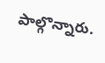పాల్గొన్నారు.